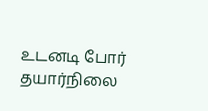உடனடி போர் தயார்நிலை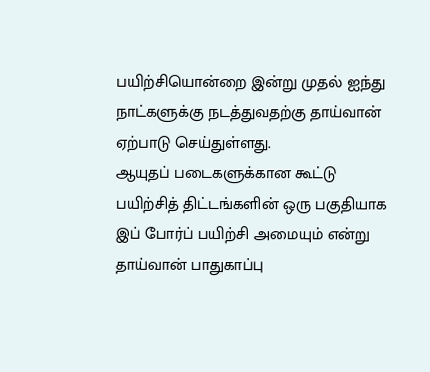பயிற்சியொன்றை இன்று முதல் ஐந்து நாட்களுக்கு நடத்துவதற்கு தாய்வான் ஏற்பாடு செய்துள்ளது.
ஆயுதப் படைகளுக்கான கூட்டு பயிற்சித் திட்டங்களின் ஒரு பகுதியாக இப் போர்ப் பயிற்சி அமையும் என்று தாய்வான் பாதுகாப்பு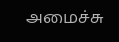அமைச்சு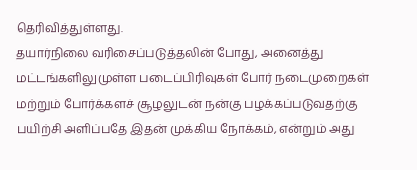தெரிவித்துள்ளது.
தயார்நிலை வரிசைப்படுத்தலின் போது, அனைத்து மட்டங்களிலுமுள்ள படைப்பிரிவுகள் போர் நடைமுறைகள் மற்றும் போர்க்களச் சூழலுடன் நன்கு பழக்கப்படுவதற்கு பயிற்சி அளிப்பதே இதன் முக்கிய நோக்கம், என்றும் அது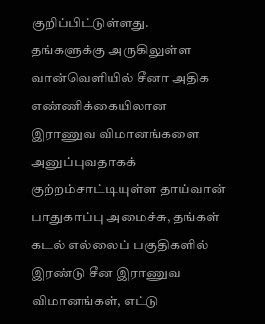குறிப்பிட்டுள்ளது.
தங்களுக்கு அருகிலுள்ள வான்வெளியில் சீனா அதிக எண்ணிக்கையிலான இராணுவ விமானங்களை அனுப்புவதாகக் குற்றம்சாட்டியுள்ள தாய்வான் பாதுகாப்பு அமைச்சு, தங்கள் கடல் எல்லைப் பகுதிகளில் இரண்டு சீன இராணுவ விமானங்கள், எட்டு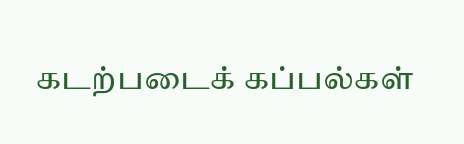கடற்படைக் கப்பல்கள்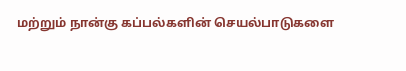மற்றும் நான்கு கப்பல்களின் செயல்பாடுகளை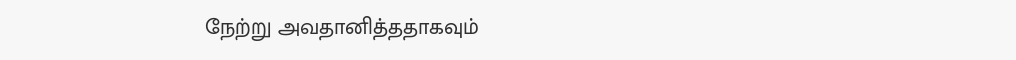நேற்று அவதானித்ததாகவும்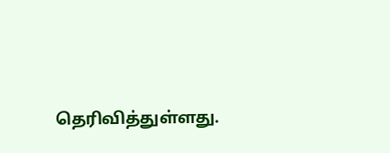தெரிவித்துள்ளது.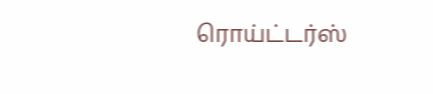ரொய்ட்டர்ஸ்